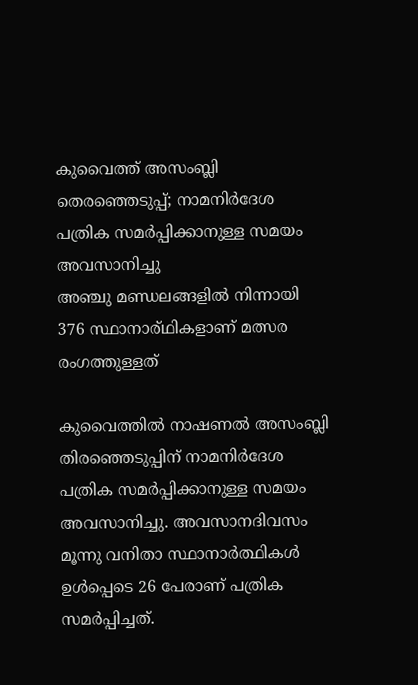കുവൈത്ത് അസംബ്ലി തെരഞ്ഞെടുപ്പ്; നാമനിർദേശ പത്രിക സമർപ്പിക്കാനുള്ള സമയം അവസാനിച്ചു
അഞ്ചു മണ്ഡലങ്ങളിൽ നിന്നായി 376 സ്ഥാനാര്ഥികളാണ് മത്സര രംഗത്തുള്ളത്

കുവൈത്തിൽ നാഷണൽ അസംബ്ലി തിരഞ്ഞെടുപ്പിന് നാമനിർദേശ പത്രിക സമർപ്പിക്കാനുള്ള സമയം അവസാനിച്ചു. അവസാനദിവസം മൂന്നു വനിതാ സ്ഥാനാർത്ഥികൾ ഉൾപ്പെടെ 26 പേരാണ് പത്രിക സമർപ്പിച്ചത്.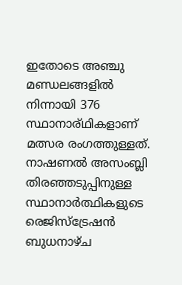ഇതോടെ അഞ്ചു മണ്ഡലങ്ങളിൽ നിന്നായി 376 സ്ഥാനാര്ഥികളാണ് മത്സര രംഗത്തുള്ളത്.
നാഷണൽ അസംബ്ലി തിരഞ്ഞടുപ്പിനുള്ള സ്ഥാനാർത്ഥികളുടെ രെജിസ്ട്രേഷൻ ബുധനാഴ്ച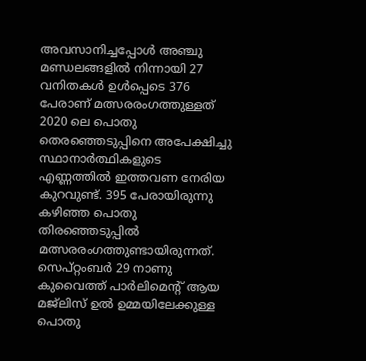അവസാനിച്ചപ്പോൾ അഞ്ചു മണ്ഡലങ്ങളിൽ നിന്നായി 27 വനിതകൾ ഉൾപ്പെടെ 376 പേരാണ് മത്സരരംഗത്തുള്ളത് 2020 ലെ പൊതു തെരഞ്ഞെടുപ്പിനെ അപേക്ഷിച്ചു സ്ഥാനാർത്ഥികളുടെ എണ്ണത്തിൽ ഇത്തവണ നേരിയ കുറവുണ്ട്. 395 പേരായിരുന്നു കഴിഞ്ഞ പൊതു തിരഞ്ഞെടുപ്പിൽ മത്സരരംഗത്തുണ്ടായിരുന്നത്. സെപ്റ്റംബർ 29 നാണു കുവൈത്ത് പാർലിമെന്റ് ആയ മജ്ലിസ് ഉൽ ഉമ്മയിലേക്കുള്ള പൊതു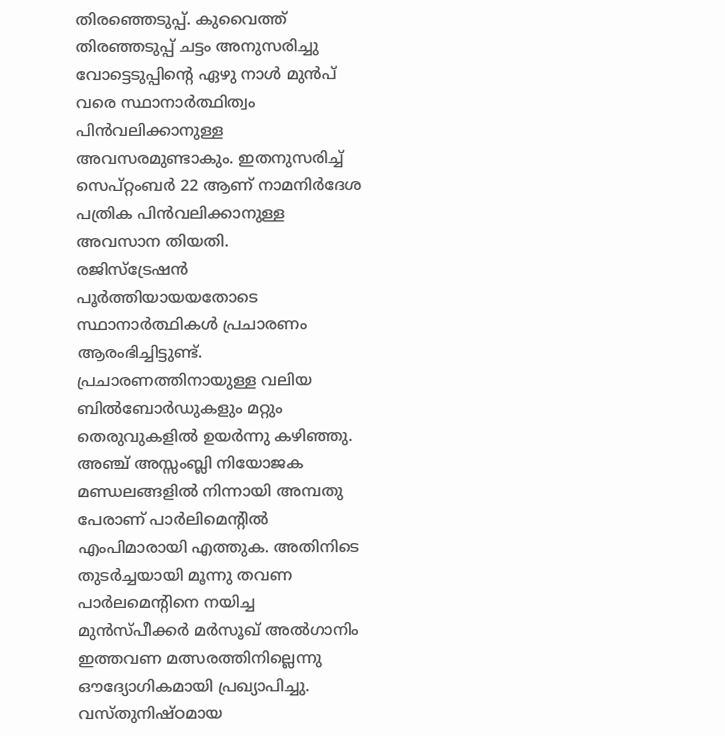തിരഞ്ഞെടുപ്പ്. കുവൈത്ത് തിരഞ്ഞടുപ്പ് ചട്ടം അനുസരിച്ചു വോട്ടെടുപ്പിന്റെ ഏഴു നാൾ മുൻപ് വരെ സ്ഥാനാർത്ഥിത്വം പിൻവലിക്കാനുള്ള അവസരമുണ്ടാകും. ഇതനുസരിച്ച് സെപ്റ്റംബർ 22 ആണ് നാമനിർദേശ പത്രിക പിൻവലിക്കാനുള്ള അവസാന തിയതി.
രജിസ്ട്രേഷൻ പൂർത്തിയായയതോടെ സ്ഥാനാർത്ഥികൾ പ്രചാരണം ആരംഭിച്ചിട്ടുണ്ട്. പ്രചാരണത്തിനായുള്ള വലിയ ബിൽബോർഡുകളും മറ്റും തെരുവുകളിൽ ഉയർന്നു കഴിഞ്ഞു. അഞ്ച് അസ്സംബ്ലി നിയോജക മണ്ഡലങ്ങളിൽ നിന്നായി അമ്പതു പേരാണ് പാർലിമെന്റിൽ എംപിമാരായി എത്തുക. അതിനിടെ തുടർച്ചയായി മൂന്നു തവണ പാർലമെന്റിനെ നയിച്ച മുൻസ്പീക്കർ മർസൂഖ് അൽഗാനിം ഇത്തവണ മത്സരത്തിനില്ലെന്നു ഔദ്യോഗികമായി പ്രഖ്യാപിച്ചു. വസ്തുനിഷ്ഠമായ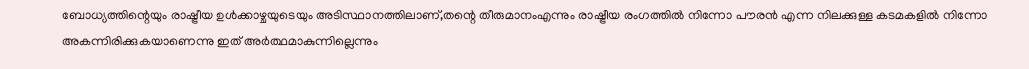ബോധ്യത്തിന്റെയും രാഷ്ട്രീയ ഉൾക്കാഴ്ചയുടെയും അടിസ്ഥാനത്തിലാണ്,തന്റെ തീരുമാനംഎന്നും രാഷ്ട്രീയ രംഗത്തിൽ നിന്നോ പൗരൻ എന്ന നിലക്കുള്ള കടമകളിൽ നിന്നോ അകന്നിരിക്കുകയാണെന്നു ഇത് അർത്ഥമാകുന്നില്ലെന്നും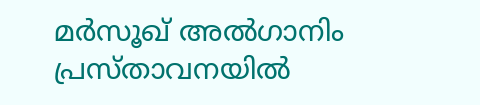മർസൂഖ് അൽഗാനിം പ്രസ്താവനയിൽ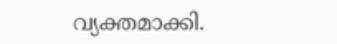വ്യക്തമാക്കി.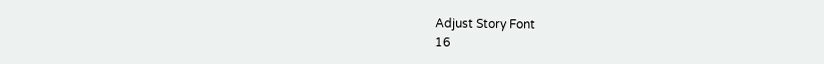Adjust Story Font
16